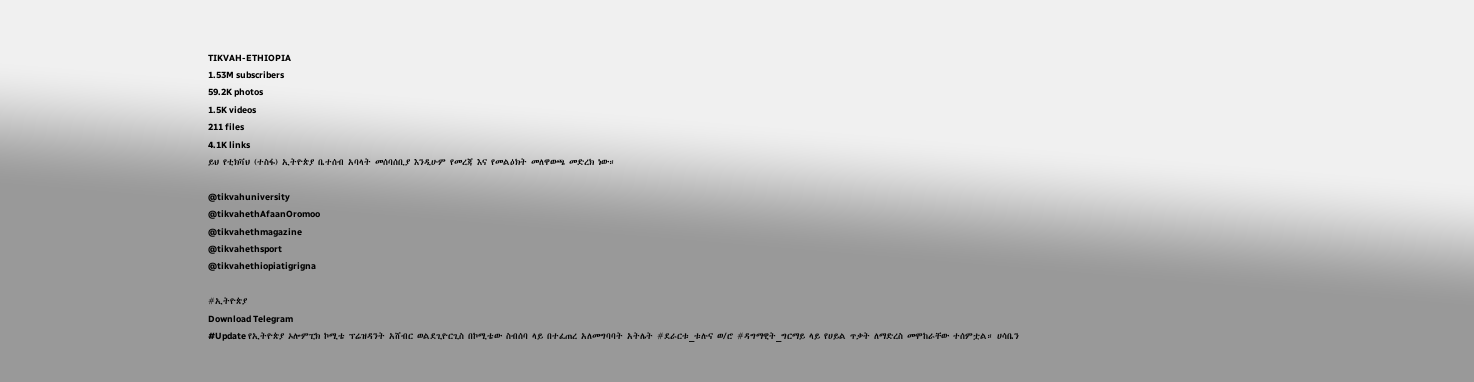TIKVAH-ETHIOPIA
1.53M subscribers
59.2K photos
1.5K videos
211 files
4.1K links
ይህ የቲክቫህ (ተስፋ) ኢትዮጵያ ቤተሰብ አባላት መሰባሰቢያ እንዲሁም የመረጃ እና የመልዕክት መለዋወጫ መድረክ ነው።

@tikvahuniversity
@tikvahethAfaanOromoo
@tikvahethmagazine
@tikvahethsport
@tikvahethiopiatigrigna

#ኢትዮጵያ
Download Telegram
#Update የኢትዮጵያ ኦሎምፒክ ኮሚቴ ፕሬዝዳንት አሸብር ወልደጊዮርጊስ በኮሚቴው ስብሰባ ላይ በተፈጠረ አለመግባባት አትሌት #ደራርቱ_ቱሉና ወ/ሮ #ዳግማዊት_ግርማይ ላይ የሀይል ጥቃት ለማድረስ መሞከራቸው ተሰምቷል። ሀሳቤን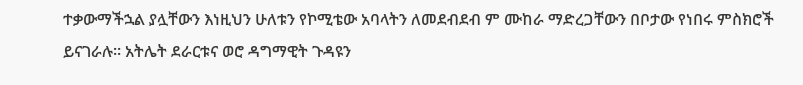ተቃውማችኋል ያሏቸውን እነዚህን ሁለቱን የኮሚቴው አባላትን ለመደብደብ ም ሙከራ ማድረጋቸውን በቦታው የነበሩ ምስክሮች ይናገራሉ። አትሌት ደራርቱና ወሮ ዳግማዊት ጉዳዩን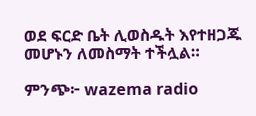ወደ ፍርድ ቤት ሊወስዱት እየተዘጋጁ መሆኑን ለመስማት ተችሏል።

ምንጭ፦ wazema radio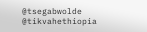@tsegabwolde @tikvahethiopia